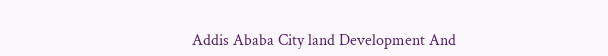Addis Ababa City land Development And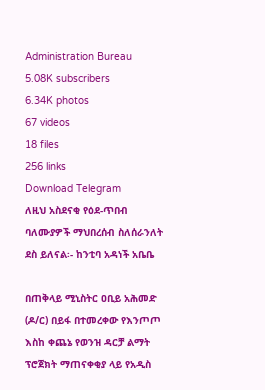Administration Bureau
5.08K subscribers
6.34K photos
67 videos
18 files
256 links
Download Telegram
ለዚህ አስደናቂ የዕደ-ጥበብ ባለሙያዎች ማህበረሰብ ስለሰራንለት ደስ ይለናል፡- ከንቲባ አዳነች አቤቤ

በጠቅላይ ሚኒስትር ዐቢይ አሕመድ (ዶ/ር) በይፋ በተመረቀው የእንጦጦ እስከ ቀጨኔ የወንዝ ዳርቻ ልማት ፕሮጀክት ማጠናቀቂያ ላይ የአዲስ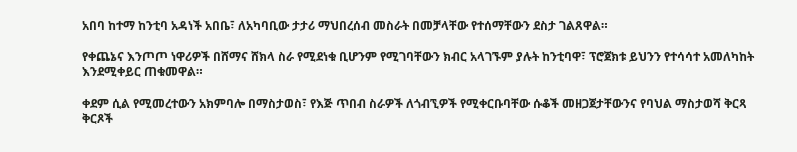አበባ ከተማ ከንቲባ አዳነች አበቤ፣ ለአካባቢው ታታሪ ማህበረሰብ መስራት በመቻላቸው የተሰማቸውን ደስታ ገልጸዋል።

የቀጨኔና እንጦጦ ነዋሪዎች በሸማና ሸክላ ስራ የሚደነቁ ቢሆንም የሚገባቸውን ክብር አላገኙም ያሉት ከንቲባዋ፣ ፕሮጀክቱ ይህንን የተሳሳተ አመለካከት እንደሚቀይር ጠቁመዋል።

ቀደም ሲል የሚመረተውን አክምባሎ በማስታወስ፣ የእጅ ጥበብ ስራዎች ለጎብኚዎች የሚቀርቡባቸው ሱቆች መዘጋጀታቸውንና የባህል ማስታወሻ ቅርጻ ቅርጾች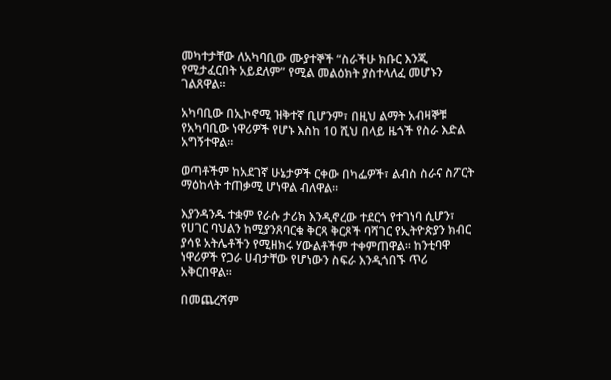መካተታቸው ለአካባቢው ሙያተኞች “ስራችሁ ክቡር እንጂ የሚታፈርበት አይደለም” የሚል መልዕክት ያስተላለፈ መሆኑን ገልጸዋል።

አካባቢው በኢኮኖሚ ዝቅተኛ ቢሆንም፣ በዚህ ልማት አብዛኞቹ የአካባቢው ነዋሪዎች የሆኑ እስከ 10 ሺህ በላይ ዜጎች የስራ እድል አግኝተዋል።

ወጣቶችም ከአደገኛ ሁኔታዎች ርቀው በካፌዎች፣ ልብስ ስራና ስፖርት ማዕከላት ተጠቃሚ ሆነዋል ብለዋል።

እያንዳንዱ ተቋም የራሱ ታሪክ እንዲኖረው ተደርጎ የተገነባ ሲሆን፣ የሀገር ባህልን ከሚያንጸባርቁ ቅርጻ ቅርጾች ባሻገር የኢትዮጵያን ክብር ያሳዩ አትሌቶችን የሚዘክሩ ሃውልቶችም ተቀምጠዋል። ከንቲባዋ ነዋሪዎች የጋራ ሀብታቸው የሆነውን ስፍራ እንዲጎበኙ ጥሪ አቅርበዋል።

በመጨረሻም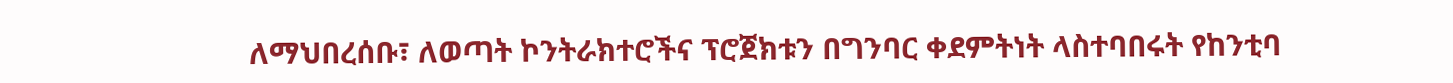ለማህበረሰቡ፣ ለወጣት ኮንትራክተሮችና ፕሮጀክቱን በግንባር ቀደምትነት ላስተባበሩት የከንቲባ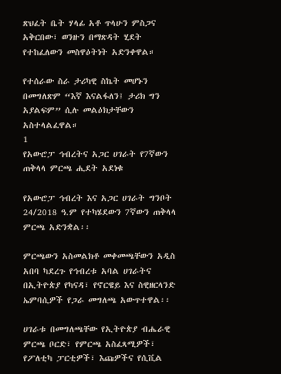ጽህፈት ቤት ሃላፊ አቶ ጥላሁን ምስጋና አቅርበው፣ ወንዙን በማጽዳት ሂደት የተከፈለውን መስዋዕትነት አድንቀዋል።

የተሰራው ስራ ታሪካዊ ስኬት መሆኑን በመግለጽም “እኛ እናልፋለን፤ ታሪክ ግን አያልፍም” ሲሉ መልዕክታቸውን አስተላልፈዋል።
1
የአውሮፓ ኅብረትና አጋር ሀገራት የ7ኛውን ጠቅላላ ምርጫ ሒደት አደነቁ

የአውሮፓ ኅብረት እና አጋር ሀገራት ግንቦት 24/2018 ዓ.ም የተካሄደውን 7ኛውን ጠቅላላ ምርጫ አድንቋል፡፡

ምርጫውን አስመልክቶ መቀመጫቸውን አዲስ አበባ ካደረጉ የኅብረቱ አባል ሀገራትና በኢትዮጵያ የካናዳ፣ የኖርዌይ እና ስዊዘርላንድ ኤምባሲዎች የጋራ መግለጫ አውጥተዋል፡፡

ሀገራቱ በመግለጫቸው የኢትዮጵያ ብሔራዊ ምርጫ ቦርድ፣ የምርጫ አስፈጻሚዎች፣ የፖለቲካ ፓርቲዎች፣ እጩዎችና የሲቪል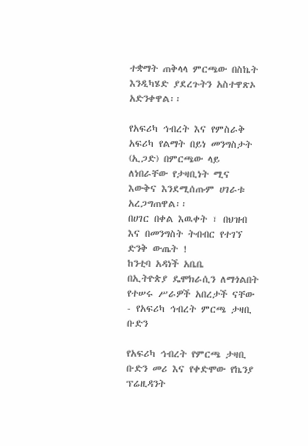ተቋማት ጠቅላላ ምርጫው በስኬት እንዲካሄድ ያደረጉትን አስተዋጽኦ አድንቀዋል፡፡

የአፍሪካ ኅብረት እና የምስራቅ አፍሪካ የልማት በይነ መንግስታት (ኢጋድ) በምርጫው ላይ ለነበራቸው የታዛቢነት ሚና እውቅና እንደሚሰጡም ሀገራቱ አረጋግጠዋል፡፡
በሀገር በቀል እዉቀት ፣ በህዝብ እና በመንግስት ትብብር የተገኘ ድንቅ ውጤት !
ከንቲባ አዳነች አቤቤ
በኢትዮጵያ ዴሞክራሲን ለማጎልበት የተሠሩ ሥራዎች አበረታች ናቸው - የአፍሪካ ኅብረት ምርጫ ታዛቢ ቡድን

የአፍሪካ ኅብረት የምርጫ ታዛቢ ቡድን መሪ እና የቀድሞው የኬንያ ፕሬዚዳንት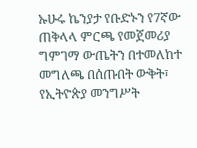ኡሁሩ ኬንያታ የቡድኑን የ7ኛው ጠቅላላ ምርጫ የመጀመሪያ ግምገማ ውጤትን በተመለከተ መግለጫ በሰጡበት ውቅት፣ የኢትዮጵያ መንግሥት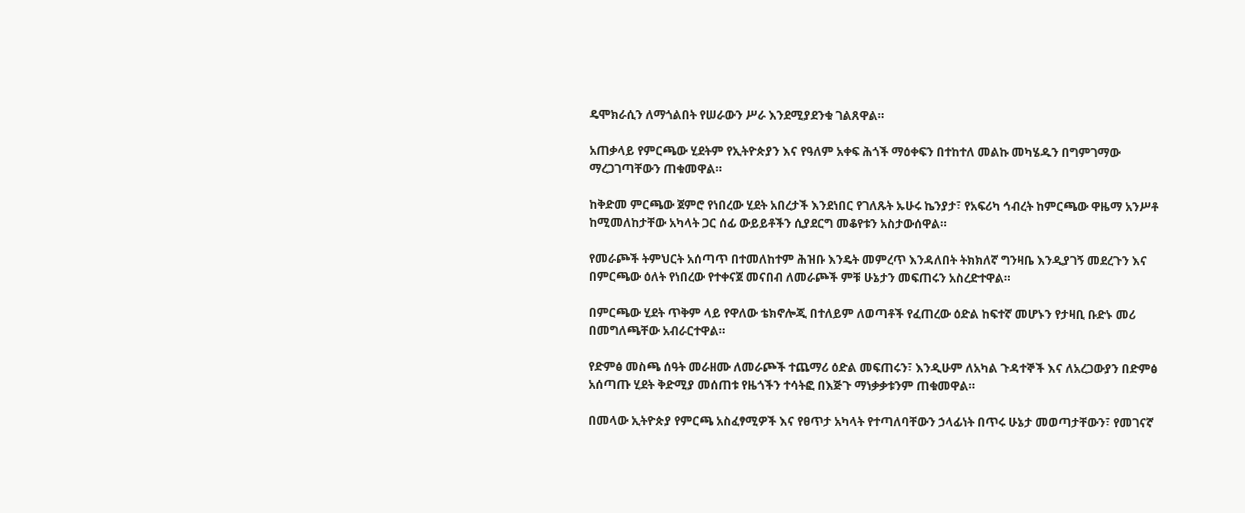ዴሞክራሲን ለማጎልበት የሠራውን ሥራ እንደሚያደንቁ ገልጸዋል።

አጠቃላይ የምርጫው ሂደትም የኢትዮጵያን እና የዓለም አቀፍ ሕጎች ማዕቀፍን በተከተለ መልኩ መካሄዱን በግምገማው ማረጋገጣቸውን ጠቁመዋል።

ከቅድመ ምርጫው ጀምሮ የነበረው ሂደት አበረታች እንደነበር የገለጹት ኡሁሩ ኬንያታ፣ የአፍሪካ ኅብረት ከምርጫው ዋዜማ አንሥቶ ከሚመለከታቸው አካላት ጋር ሰፊ ውይይቶችን ሲያደርግ መቆየቱን አስታውሰዋል።

የመራጮች ትምህርት አሰጣጥ በተመለከተም ሕዝቡ እንዴት መምረጥ እንዳለበት ትክክለኛ ግንዛቤ እንዲያገኝ መደረጉን እና በምርጫው ዕለት የነበረው የተቀናጀ መናበብ ለመራጮች ምቹ ሁኔታን መፍጠሩን አስረድተዋል።

በምርጫው ሂደት ጥቅም ላይ የዋለው ቴክኖሎጂ በተለይም ለወጣቶች የፈጠረው ዕድል ከፍተኛ መሆኑን የታዛቢ ቡድኑ መሪ በመግለጫቸው አብራርተዋል።

የድምፅ መስጫ ሰዓት መራዘሙ ለመራጮች ተጨማሪ ዕድል መፍጠሩን፣ እንዲሁም ለአካል ጉዳተኞች እና ለአረጋውያን በድምፅ አሰጣጡ ሂደት ቅድሚያ መሰጠቱ የዜጎችን ተሳትፎ በእጅጉ ማነቃቃቱንም ጠቁመዋል።

በመላው ኢትዮጵያ የምርጫ አስፈፃሚዎች እና የፀጥታ አካላት የተጣለባቸውን ኃላፊነት በጥሩ ሁኔታ መወጣታቸውን፣ የመገናኛ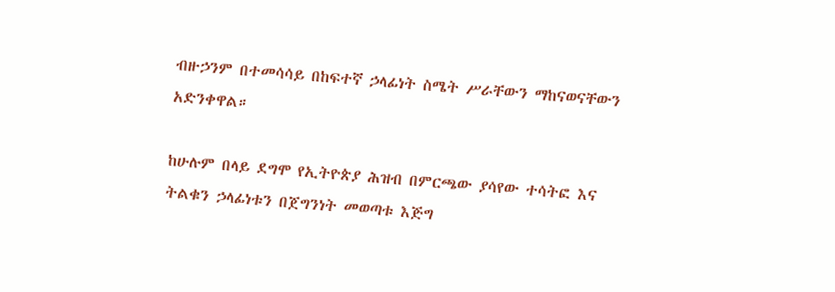ብዙኃንም በተመሳሳይ በከፍተኛ ኃላፊነት ስሜት ሥራቸውን ማከናወናቸውን አድንቀዋል።

ከሁሉም በላይ ደግሞ የኢትዮጵያ ሕዝብ በምርጫው ያሳየው ተሳትፎ እና ትልቁን ኃላፊነቱን በጀግንነት መወጣቱ እጅግ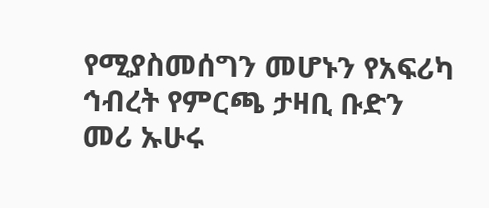የሚያስመሰግን መሆኑን የአፍሪካ ኅብረት የምርጫ ታዛቢ ቡድን መሪ ኡሁሩ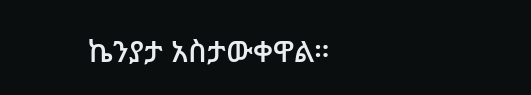ኬንያታ አስታውቀዋል።